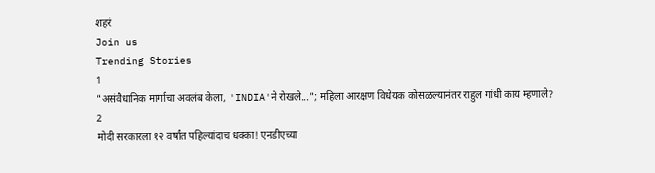शहरं
Join us
Trending Stories
1
"असंवैधानिक मार्गाचा अवलंब केला, 'INDIA'ने रोखले..."; महिला आरक्षण विधेयक कोसळल्यानंतर राहुल गांधी काय म्हणाले?
2
मोदी सरकारला १२ वर्षांत पहिल्यांदाच धक्का! एनडीएच्या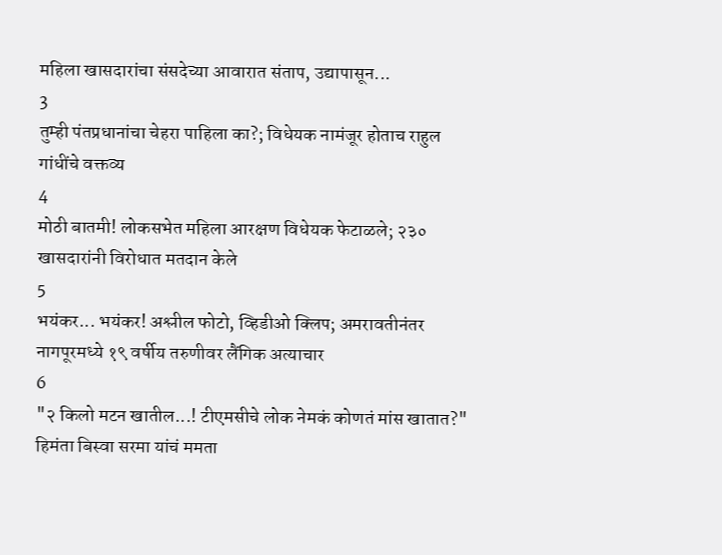महिला खासदारांचा संसदेच्या आवारात संताप, उद्यापासून...
3
तुम्ही पंतप्रधानांचा चेहरा पाहिला का?; विधेयक नामंजूर होताच राहुल गांधींचे वक्तव्य
4
मोठी बातमी! लोकसभेत महिला आरक्षण विधेयक फेटाळले; २३० खासदारांनी विरोधात मतदान केले
5
भयंकर... भयंकर! अश्लील फोटो, व्हिडीओ क्लिप; अमरावतीनंतर नागपूरमध्ये १९ वर्षीय तरुणीवर लैंगिक अत्याचार
6
"२ किलो मटन खातील...! टीएमसीचे लोक नेमकं कोणतं मांस खातात?" हिमंता बिस्वा सरमा यांचं ममता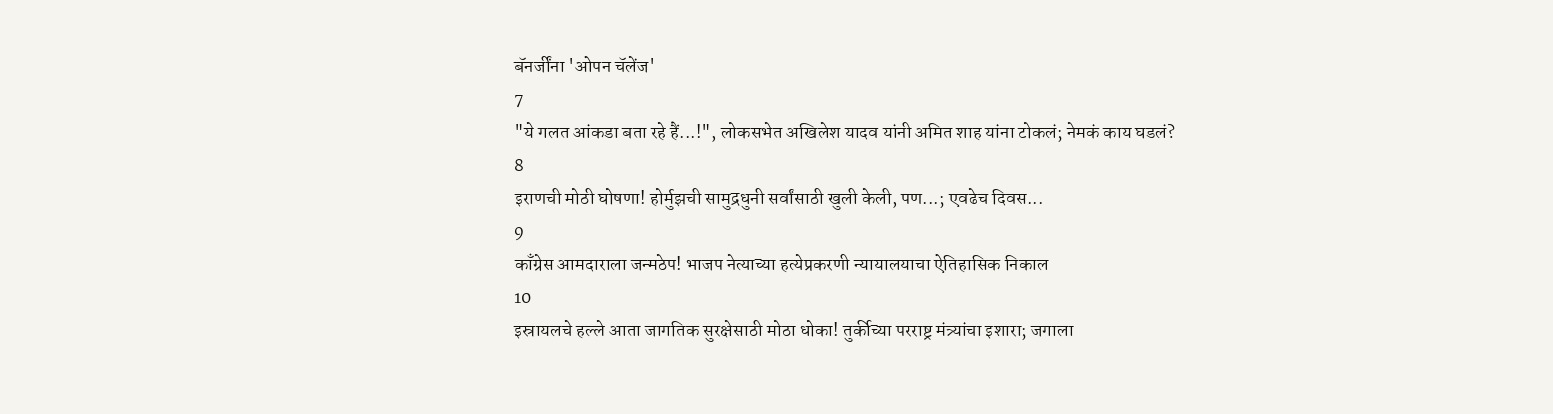बॅनर्जींना 'ओपन चॅलेंज'
7
"ये गलत आंकडा बता रहे हैं...!", लोकसभेत अखिलेश यादव यांनी अमित शाह यांना टोकलं; नेमकं काय घडलं?
8
इराणची मोठी घोषणा! होर्मुझची सामुद्रधुनी सर्वांसाठी खुली केली, पण...; एवढेच दिवस...
9
काँग्रेस आमदाराला जन्मठेप! भाजप नेत्याच्या हत्येप्रकरणी न्यायालयाचा ऐतिहासिक निकाल
10
इस्रायलचे हल्ले आता जागतिक सुरक्षेसाठी मोठा धोका! तुर्कीच्या परराष्ट्र मंत्र्यांचा इशारा; जगाला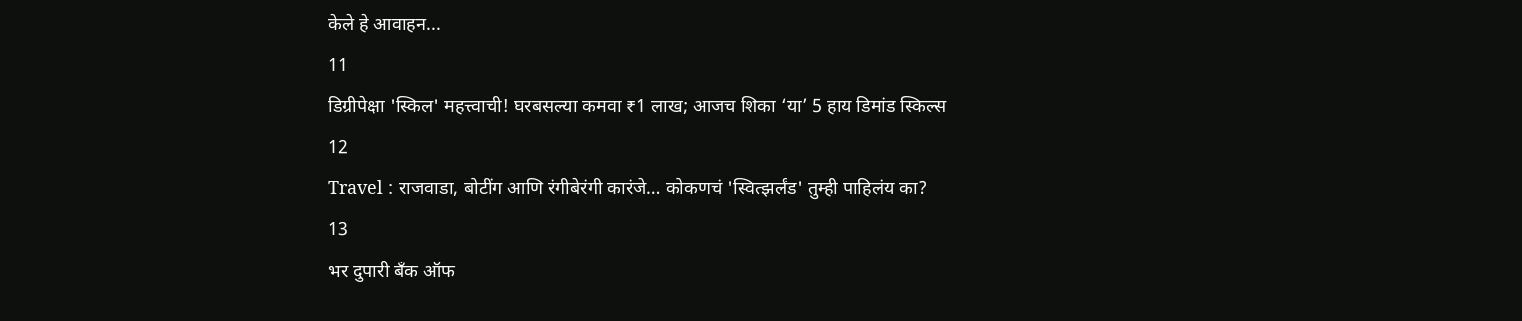केले हे आवाहन...
11
डिग्रीपेक्षा 'स्किल' महत्त्वाची! घरबसल्या कमवा ₹1 लाख; आजच शिका ‘या’ 5 हाय डिमांड स्किल्स
12
Travel : राजवाडा, बोटींग आणि रंगीबेरंगी कारंजे… कोकणचं 'स्वित्झर्लंड' तुम्ही पाहिलंय का?
13
भर दुपारी बँक ऑफ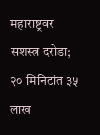महाराष्ट्रवर सशस्त्र दरोडा; २० मिनिटांत ३५ लाख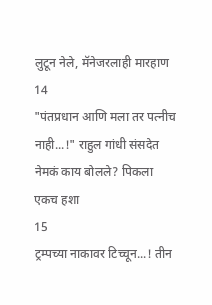लुटून नेले, मॅनेजरलाही मारहाण
14
"पंतप्रधान आणि मला तर पत्नीच नाही...!" राहुल गांधी संसदेत नेमकं काय बोलले? पिकला एकच हशा
15
ट्रम्पच्या नाकावर टिच्चून...! तीन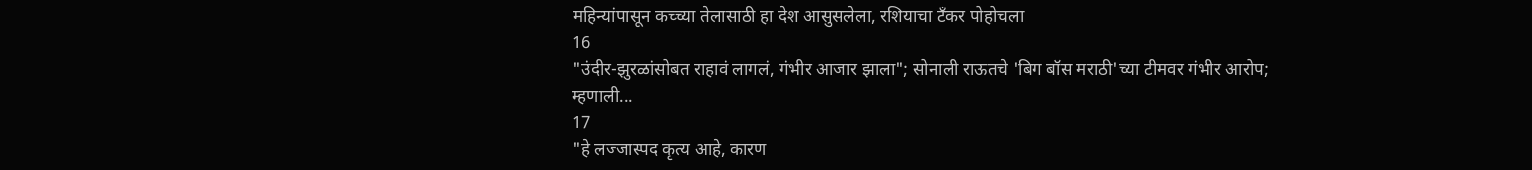महिन्यांपासून कच्च्या तेलासाठी हा देश आसुसलेला, रशियाचा टँकर पोहोचला
16
"उंदीर-झुरळांसोबत राहावं लागलं, गंभीर आजार झाला"; सोनाली राऊतचे 'बिग बॉस मराठी'च्या टीमवर गंभीर आरोप; म्हणाली...
17
"हे लज्जास्पद कृत्य आहे, कारण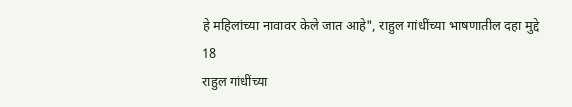हे महिलांच्या नावावर केले जात आहे", राहुल गांधींच्या भाषणातील दहा मुद्दे
18
राहुल गांधींच्या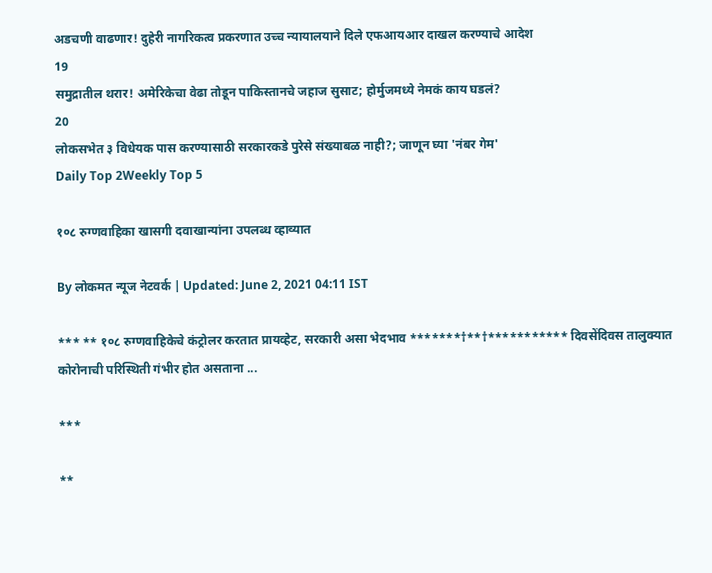अडचणी वाढणार! दुहेरी नागरिकत्व प्रकरणात उच्च न्यायालयाने दिले एफआयआर दाखल करण्याचे आदेश
19
समुद्रातील थरार! अमेरिकेचा वेढा तोडून पाकिस्तानचे जहाज सुसाट; होर्मुजमध्ये नेमकं काय घडलं?
20
लोकसभेत ३ विधेयक पास करण्यासाठी सरकारकडे पुरेसे संख्याबळ नाही?; जाणून घ्या 'नंबर गेम'
Daily Top 2Weekly Top 5

१०८ रुग्णवाहिका खासगी दवाखान्यांना उपलब्ध व्हाव्यात

By लोकमत न्यूज नेटवर्क | Updated: June 2, 2021 04:11 IST

*** ** १०८ रुग्णवाहिकेचे कंट्रोलर करतात प्रायव्हेट, सरकारी असा भेदभाव *******†**†*********** दिवसेंदिवस तालुक्यात कोरोनाची परिस्थिती गंभीर होत असताना ...

***

**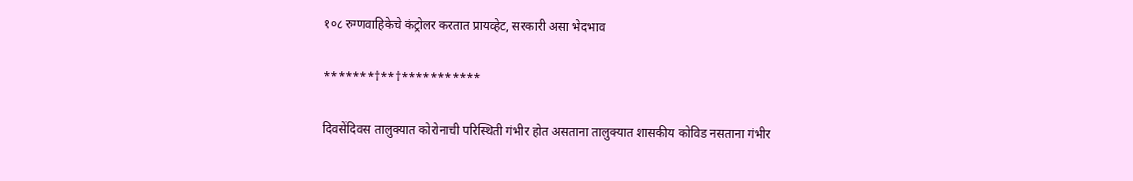१०८ रुग्णवाहिकेचे कंट्रोलर करतात प्रायव्हेट, सरकारी असा भेदभाव

*******†**†***********

दिवसेंदिवस तालुक्यात कोरोनाची परिस्थिती गंभीर होत असताना तालुक्यात शासकीय कोविड नसताना गंभीर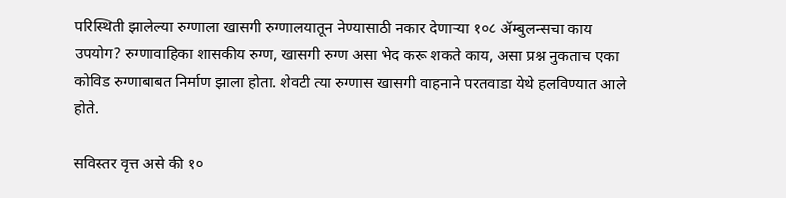परिस्थिती झालेल्या रुग्णाला खासगी रुग्णालयातून नेण्यासाठी नकार देणाऱ्या १०८ ॲम्बुलन्सचा काय उपयोग? रुग्णावाहिका शासकीय रुग्ण, खासगी रुग्ण असा भेद करू शकते काय, असा प्रश्न नुकताच एका कोविड रुग्णाबाबत निर्माण झाला होता. शेवटी त्या रुग्णास खासगी वाहनाने परतवाडा येथे हलविण्यात आले होते.

सविस्तर वृत्त असे की १०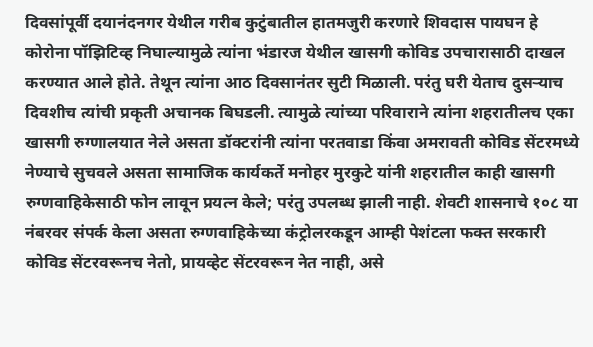दिवसांपूर्वी दयानंदनगर येथील गरीब कुटुंबातील हातमजुरी करणारे शिवदास पायघन हे कोरोना पॉझिटिव्ह निघाल्यामुळे त्यांना भंडारज येथील खासगी कोविड उपचारासाठी दाखल करण्यात आले होते. तेथून त्यांना आठ दिवसानंतर सुटी मिळाली. परंतु घरी येताच दुसऱ्याच दिवशीच त्यांची प्रकृती अचानक बिघडली. त्यामुळे त्यांच्या परिवाराने त्यांना शहरातीलच एका खासगी रुग्णालयात नेले असता डॉक्टरांनी त्यांना परतवाडा किंवा अमरावती कोविड सेंटरमध्ये नेण्याचे सुचवले असता सामाजिक कार्यकर्ते मनोहर मुरकुटे यांनी शहरातील काही खासगी रुग्णवाहिकेसाठी फोन लावून प्रयत्न केले; परंतु उपलब्ध झाली नाही. शेवटी शासनाचे १०८ या नंबरवर संपर्क केला असता रुग्णवाहिकेच्या कंट्रोलरकडून आम्ही पेशंटला फक्त सरकारी कोविड सेंटरवरूनच नेतो, प्रायव्हेट सेंटरवरून नेत नाही, असे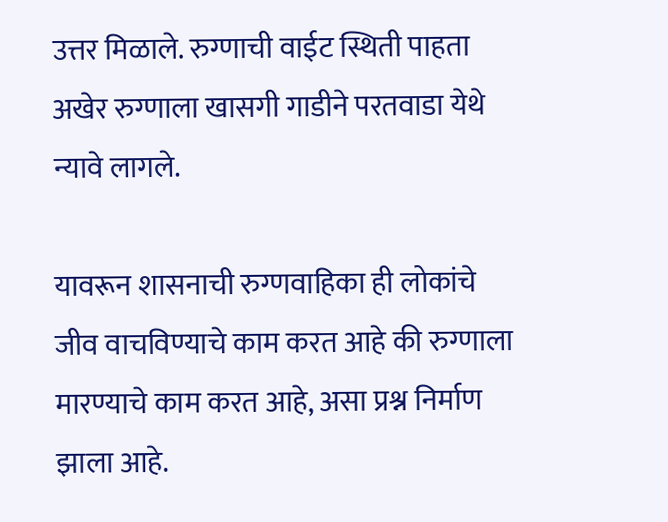उत्तर मिळाले. रुग्णाची वाईट स्थिती पाहता अखेर रुग्णाला खासगी गाडीने परतवाडा येथे न्यावे लागले.

यावरून शासनाची रुग्णवाहिका ही लोकांचे जीव वाचविण्याचे काम करत आहे की रुग्णाला मारण्याचे काम करत आहे, असा प्रश्न निर्माण झाला आहे.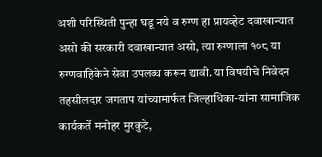अशी परिस्थिती पुन्हा घडू नये व रुग्ण हा प्रायव्हेट दवाखान्यात असो की सरकारी दवाखान्यात असो, त्या रुग्णाला १०८ या रुग्णवाहिकेने सेवा उपलब्ध करून द्यावी. या विषयीचे निवेदन तहसीलदार जगताप यांच्यामार्फत जिल्हाधिका-यांना सामाजिक कार्यकर्ते मनोहर मुरकुटे,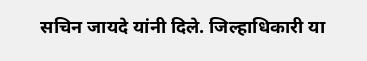सचिन जायदे यांनी दिले. जिल्हाधिकारी या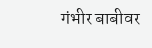गंभीर बाबीवर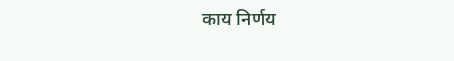काय निर्णय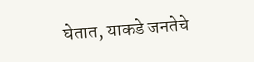घेतात, याकडे जनतेचे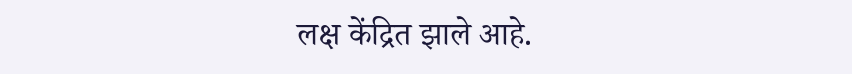लक्ष केंद्रित झाले आहे.